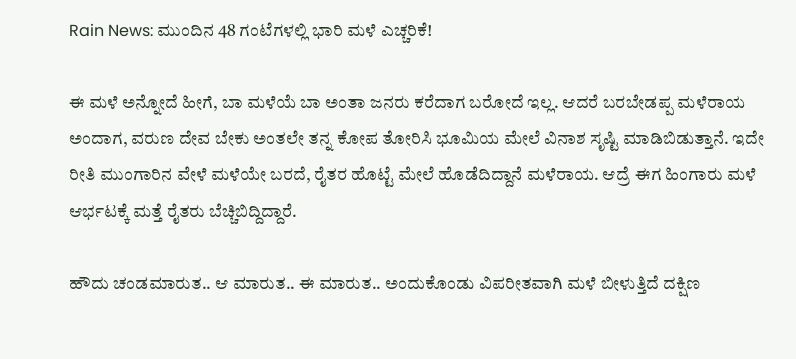Rain News: ಮುಂದಿನ 48 ಗಂಟೆಗಳಲ್ಲಿ ಭಾರಿ ಮಳೆ ಎಚ್ಚರಿಕೆ!

ಈ ಮಳೆ ಅನ್ನೋದೆ ಹೀಗೆ, ಬಾ ಮಳೆಯೆ ಬಾ ಅಂತಾ ಜನರು ಕರೆದಾಗ ಬರೋದೆ ಇಲ್ಲ. ಆದರೆ ಬರಬೇಡಪ್ಪ ಮಳೆರಾಯ ಅಂದಾಗ, ವರುಣ ದೇವ ಬೇಕು ಅಂತಲೇ ತನ್ನ ಕೋಪ ತೋರಿಸಿ ಭೂಮಿಯ ಮೇಲೆ ವಿನಾಶ ಸೃಷ್ಟಿ ಮಾಡಿಬಿಡುತ್ತಾನೆ. ಇದೇ ರೀತಿ ಮುಂಗಾರಿನ ವೇಳೆ ಮಳೆಯೇ ಬರದೆ, ರೈತರ ಹೊಟ್ಟೆ ಮೇಲೆ ಹೊಡೆದಿದ್ದಾನೆ ಮಳೆರಾಯ. ಆದ್ರೆ ಈಗ ಹಿಂಗಾರು ಮಳೆ ಆರ್ಭಟಕ್ಕೆ ಮತ್ತೆ ರೈತರು ಬೆಚ್ಚಿಬಿದ್ದಿದ್ದಾರೆ.

ಹೌದು ಚಂಡಮಾರುತ.. ಆ ಮಾರುತ.. ಈ ಮಾರುತ.. ಅಂದುಕೊಂಡು ವಿಪರೀತವಾಗಿ ಮಳೆ ಬೀಳುತ್ತಿದೆ ದಕ್ಷಿಣ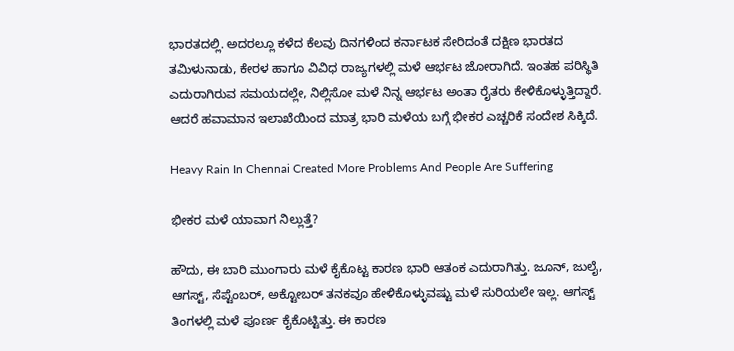ಭಾರತದಲ್ಲಿ. ಅದರಲ್ಲೂ ಕಳೆದ ಕೆಲವು ದಿನಗಳಿಂದ ಕರ್ನಾಟಕ ಸೇರಿದಂತೆ ದಕ್ಷಿಣ ಭಾರತದ ತಮಿಳುನಾಡು, ಕೇರಳ ಹಾಗೂ ವಿವಿಧ ರಾಜ್ಯಗಳಲ್ಲಿ ಮಳೆ ಆರ್ಭಟ ಜೋರಾಗಿದೆ. ಇಂತಹ ಪರಿಸ್ಥಿತಿ ಎದುರಾಗಿರುವ ಸಮಯದಲ್ಲೇ, ನಿಲ್ಲಿಸೋ ಮಳೆ ನಿನ್ನ ಆರ್ಭಟ ಅಂತಾ ರೈತರು ಕೇಳಿಕೊಳ್ಳುತ್ತಿದ್ದಾರೆ. ಆದರೆ ಹವಾಮಾನ ಇಲಾಖೆಯಿಂದ ಮಾತ್ರ ಭಾರಿ ಮಳೆಯ ಬಗ್ಗೆ ಭೀಕರ ಎಚ್ಚರಿಕೆ ಸಂದೇಶ ಸಿಕ್ಕಿದೆ.

Heavy Rain In Chennai Created More Problems And People Are Suffering

ಭೀಕರ ಮಳೆ ಯಾವಾಗ ನಿಲ್ಲುತ್ತೆ?

ಹೌದು, ಈ ಬಾರಿ ಮುಂಗಾರು ಮಳೆ ಕೈಕೊಟ್ಟ ಕಾರಣ ಭಾರಿ ಆತಂಕ ಎದುರಾಗಿತ್ತು. ಜೂನ್, ಜುಲೈ, ಆಗಸ್ಟ್, ಸೆಪ್ಟೆಂಬರ್, ಅಕ್ಟೋಬರ್ ತನಕವೂ ಹೇಳಿಕೊಳ್ಳುವಷ್ಟು ಮಳೆ ಸುರಿಯಲೇ ಇಲ್ಲ. ಆಗಸ್ಟ್ ತಿಂಗಳಲ್ಲಿ ಮಳೆ ಪೂರ್ಣ ಕೈಕೊಟ್ಟಿತ್ತು. ಈ ಕಾರಣ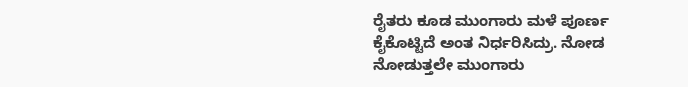ರೈತರು ಕೂಡ ಮುಂಗಾರು ಮಳೆ ಪೂರ್ಣ ಕೈಕೊಟ್ಟಿದೆ ಅಂತ ನಿರ್ಧರಿಸಿದ್ರು. ನೋಡ ನೋಡುತ್ತಲೇ ಮುಂಗಾರು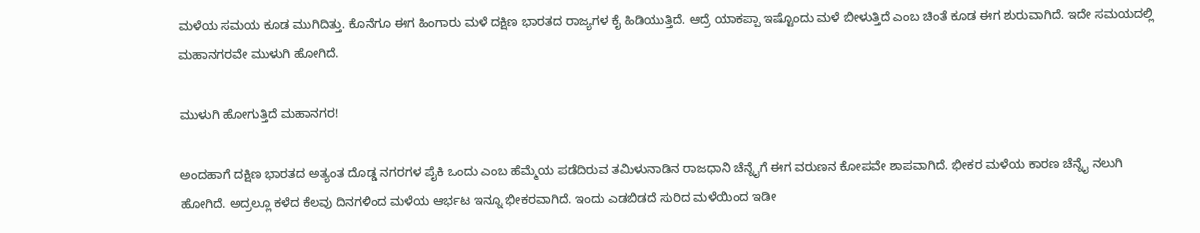ಮಳೆಯ ಸಮಯ ಕೂಡ ಮುಗಿದಿತ್ತು. ಕೊನೆಗೂ ಈಗ ಹಿಂಗಾರು ಮಳೆ ದಕ್ಷಿಣ ಭಾರತದ ರಾಜ್ಯಗಳ ಕೈ ಹಿಡಿಯುತ್ತಿದೆ. ಆದ್ರೆ ಯಾಕಪ್ಪಾ ಇಷ್ಟೊಂದು ಮಳೆ ಬೀಳುತ್ತಿದೆ ಎಂಬ ಚಿಂತೆ ಕೂಡ ಈಗ ಶುರುವಾಗಿದೆ. ಇದೇ ಸಮಯದಲ್ಲಿ ಮಹಾನಗರವೇ ಮುಳುಗಿ ಹೋಗಿದೆ.

ಮುಳುಗಿ ಹೋಗುತ್ತಿದೆ ಮಹಾನಗರ!

ಅಂದಹಾಗೆ ದಕ್ಷಿಣ ಭಾರತದ ಅತ್ಯಂತ ದೊಡ್ಡ ನಗರಗಳ ಪೈಕಿ ಒಂದು ಎಂಬ ಹೆಮ್ಮೆಯ ಪಡೆದಿರುವ ತಮಿಳುನಾಡಿನ ರಾಜಧಾನಿ ಚೆನ್ನೈಗೆ ಈಗ ವರುಣನ ಕೋಪವೇ ಶಾಪವಾಗಿದೆ. ಭೀಕರ ಮಳೆಯ ಕಾರಣ ಚೆನ್ನೈ ನಲುಗಿ ಹೋಗಿದೆ. ಅದ್ರಲ್ಲೂ ಕಳೆದ ಕೆಲವು ದಿನಗಳಿಂದ ಮಳೆಯ ಆರ್ಭಟ ಇನ್ನೂ ಭೀಕರವಾಗಿದೆ. ಇಂದು ಎಡಬಿಡದೆ ಸುರಿದ ಮಳೆಯಿಂದ ಇಡೀ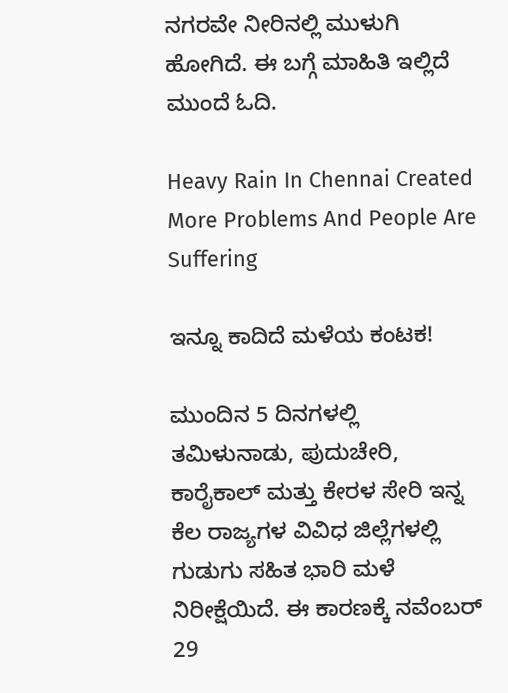ನಗರವೇ ನೀರಿನಲ್ಲಿ ಮುಳುಗಿ ಹೋಗಿದೆ. ಈ ಬಗ್ಗೆ ಮಾಹಿತಿ ಇಲ್ಲಿದೆ ಮುಂದೆ ಓದಿ.

Heavy Rain In Chennai Created More Problems And People Are Suffering

ಇನ್ನೂ ಕಾದಿದೆ ಮಳೆಯ ಕಂಟಕ!

ಮುಂದಿನ 5 ದಿನಗಳಲ್ಲಿ ತಮಿಳುನಾಡು, ಪುದುಚೇರಿ, ಕಾರೈಕಾಲ್ ಮತ್ತು ಕೇರಳ ಸೇರಿ ಇನ್ನ ಕೆಲ ರಾಜ್ಯಗಳ ವಿವಿಧ ಜಿಲ್ಲೆಗಳಲ್ಲಿ ಗುಡುಗು ಸಹಿತ ಭಾರಿ ಮಳೆ ನಿರೀಕ್ಷೆಯಿದೆ. ಈ ಕಾರಣಕ್ಕೆ ನವೆಂಬರ್ 29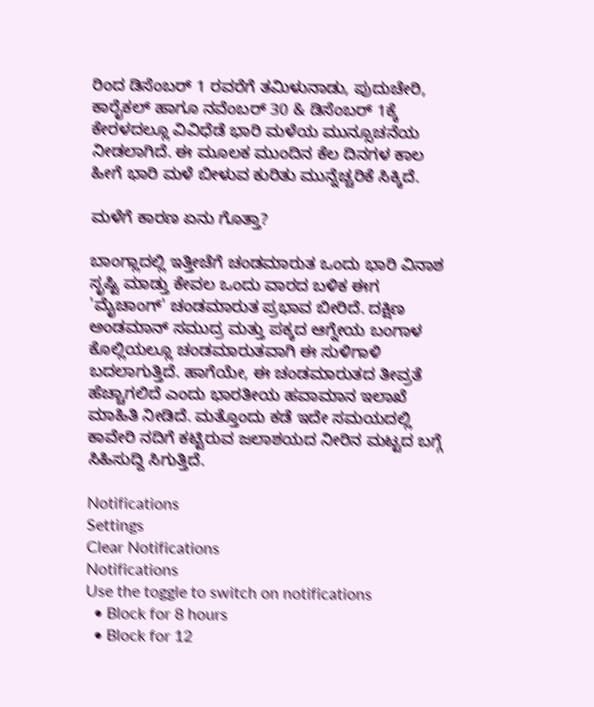ರಿಂದ ಡಿಸೆಂಬರ್ 1 ರವರೆಗೆ ತಮಿಳುನಾಡು, ಪುದುಚೇರಿ, ಕಾರೈಕಲ್ ಹಾಗೂ ನವೆಂಬರ್ 30 & ಡಿಸೆಂಬರ್ 1ಕ್ಕೆ ಕೇರಳದಲ್ಲೂ ವಿವಿಧೆಡೆ ಭಾರಿ ಮಳೆಯ ಮುನ್ಸೂಚನೆಯ ನೀಡಲಾಗಿದೆ. ಈ ಮೂಲಕ ಮುಂದಿನ ಕೆಲ ದಿನಗಳ ಕಾಲ ಹೀಗೆ ಭಾರಿ ಮಳೆ ಬೀಳುವ ಕುರಿತು ಮುನ್ನೆಚ್ಚರಿಕೆ ಸಿಕ್ಕಿದೆ.

ಮಳೆಗೆ ಕಾರಣ ಏನು ಗೊತ್ತಾ?

ಬಾಂಗ್ಲಾದಲ್ಲಿ ಇತ್ತೀಚೆಗೆ ಚಂಡಮಾರುತ ಒಂದು ಭಾರಿ ವಿನಾಶ ಸೃಷ್ಟಿ ಮಾಡ್ತು ಕೇವಲ ಒಂದು ವಾರದ ಬಳಿಕ ಈಗ 'ಮೈಚಾಂಗ್' ಚಂಡಮಾರುತ ಪ್ರಭಾವ ಬೀರಿದೆ. ದಕ್ಷಿಣ ಅಂಡಮಾನ್ ಸಮುದ್ರ ಮತ್ತು ಪಕ್ಕದ ಆಗ್ನೇಯ ಬಂಗಾಳ ಕೊಲ್ಲಿಯಲ್ಲೂ ಚಂಡಮಾರುತವಾಗಿ ಈ ಸುಳಿಗಾಳಿ ಬದಲಾಗುತ್ತಿದೆ. ಹಾಗೆಯೇ, ಈ ಚಂಡಮಾರುತದ ತೀವ್ರತೆ ಹೆಚ್ಚಾಗಲಿದೆ ಎಂದು ಭಾರತೀಯ ಹವಾಮಾನ ಇಲಾಖೆ ಮಾಹಿತಿ ನೀಡಿದೆ. ಮತ್ತೊಂದು ಕಡೆ ಇದೇ ಸಮಯದಲ್ಲಿ ಕಾವೇರಿ ನದಿಗೆ ಕಟ್ಟಿರುವ ಜಲಾಶಯದ ನೀರಿನ ಮಟ್ಟದ ಬಗ್ಗೆ ಸಿಹಿಸುದ್ದಿ ಸಿಗುತ್ತಿದೆ.

Notifications
Settings
Clear Notifications
Notifications
Use the toggle to switch on notifications
  • Block for 8 hours
  • Block for 12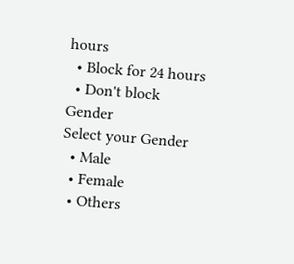hours
  • Block for 24 hours
  • Don't block
Gender
Select your Gender
  • Male
  • Female
  • Others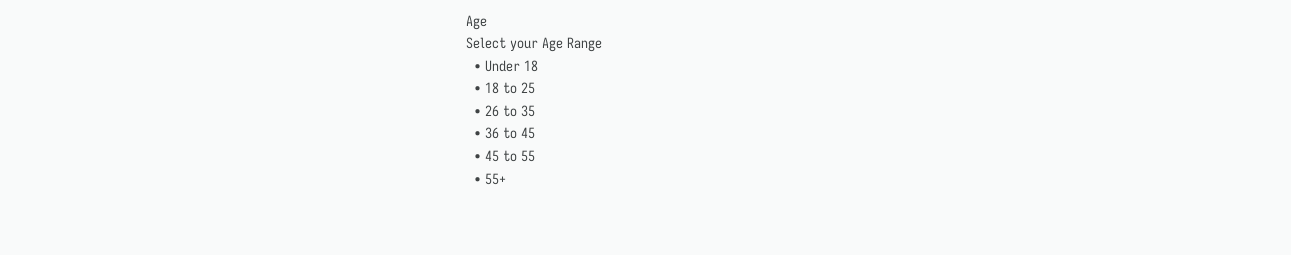Age
Select your Age Range
  • Under 18
  • 18 to 25
  • 26 to 35
  • 36 to 45
  • 45 to 55
  • 55+